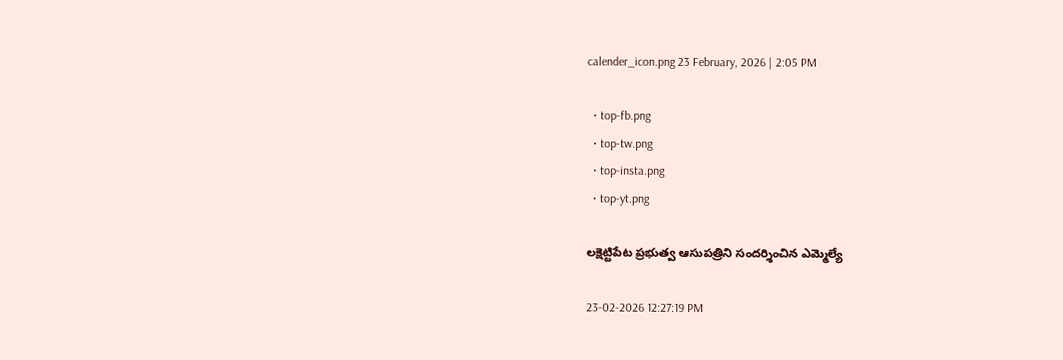calender_icon.png 23 February, 2026 | 2:05 PM

  • top-fb.png
  • top-tw.png
  • top-insta.png
  • top-yt.png

లక్షెట్టిపేట ప్రభుత్వ ఆసుపత్రిని సందర్శించిన ఎమ్మెల్యే

23-02-2026 12:27:19 PM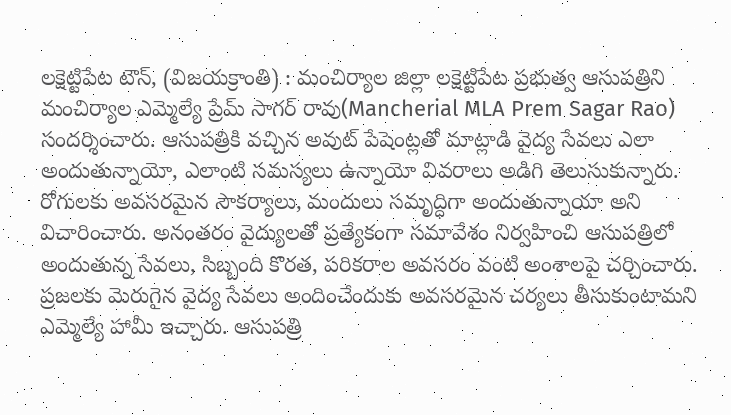లక్షెట్టిపేట టౌన్, (విజయక్రాంతి) : మంచిర్యాల జిల్లా లక్షెట్టిపేట ప్రభుత్వ ఆసుపత్రిని మంచిర్యాల ఎమ్మెల్యే ప్రేమ్ సాగర్ రావు(Mancherial MLA Prem Sagar Rao) సందర్శించారు. ఆసుపత్రికి వచ్చిన అవుట్ పేషెంట్లతో మాట్లాడి వైద్య సేవలు ఎలా అందుతున్నాయో, ఎలాంటి సమస్యలు ఉన్నాయో వివరాలు అడిగి తెలుసుకున్నారు. రోగులకు అవసరమైన సౌకర్యాలు, మందులు సమృద్ధిగా అందుతున్నాయా అని విచారించారు. అనంతరం వైద్యులతో ప్రత్యేకంగా సమావేశం నిర్వహించి ఆసుపత్రిలో అందుతున్న సేవలు, సిబ్బంది కొరత, పరికరాల అవసరం వంటి అంశాలపై చర్చించారు. ప్రజలకు మెరుగైన వైద్య సేవలు అందించేందుకు అవసరమైన చర్యలు తీసుకుంటామని ఎమ్మెల్యే హామీ ఇచ్చారు. ఆసుపత్రి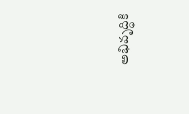అభివృద్ధికి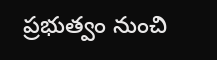ప్రభుత్వం నుంచి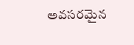అవసరమైన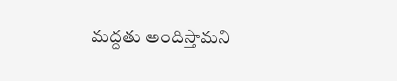మద్దతు అందిస్తామని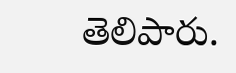తెలిపారు.